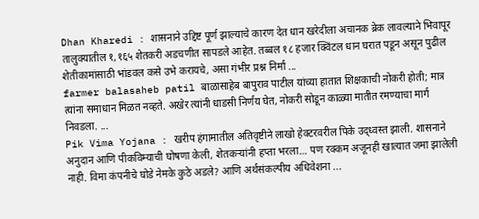Dhan Kharedi : शासनाने उद्दिष्ट पूर्ण झाल्याचे कारण देत धान खरेदीला अचानक ब्रेक लावल्याने भिवापूर तालुक्यातील १,१६५ शेतकरी अडचणीत सापडले आहेत. तब्बल १८ हजार क्विंटल धान घरात पडून असून पुढील शेतीकामांसाठी भांडवल कसे उभे करायचे, असा गंभीर प्रश्न निर्मा ...
farmer balasaheb patil बाळासाहेब बापुराव पाटील यांच्या हातात शिक्षकाची नोकरी होती; मात्र त्यांना समाधान मिळत नव्हते. अखेर त्यांनी धाडसी निर्णय घेत, नोकरी सोडून काळ्या मातीत रमण्याचा मार्ग निवडला. ...
Pik Vima Yojana : खरीप हंगामातील अतिवृष्टीने लाखो हेक्टरवरील पिके उद्ध्वस्त झाली. शासनाने अनुदान आणि पीकविम्याची घोषणा केली, शेतकऱ्यांनी हप्ता भरला… पण रक्कम अजूनही खात्यात जमा झालेली नाही. विमा कंपनीचे घोडे नेमके कुठे अडले? आणि अर्थसंकल्पीय अधिवेशना ...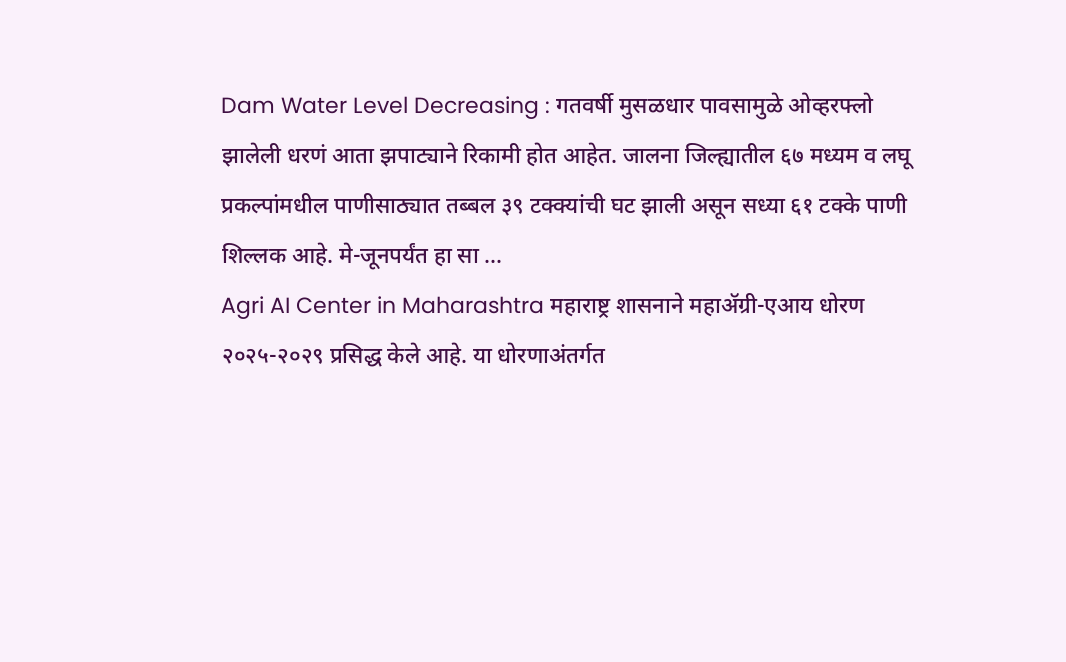Dam Water Level Decreasing : गतवर्षी मुसळधार पावसामुळे ओव्हरफ्लो झालेली धरणं आता झपाट्याने रिकामी होत आहेत. जालना जिल्ह्यातील ६७ मध्यम व लघू प्रकल्पांमधील पाणीसाठ्यात तब्बल ३९ टक्क्यांची घट झाली असून सध्या ६१ टक्के पाणी शिल्लक आहे. मे-जूनपर्यंत हा सा ...
Agri AI Center in Maharashtra महाराष्ट्र शासनाने महाॲग्री-एआय धोरण २०२५-२०२९ प्रसिद्ध केले आहे. या धोरणाअंतर्गत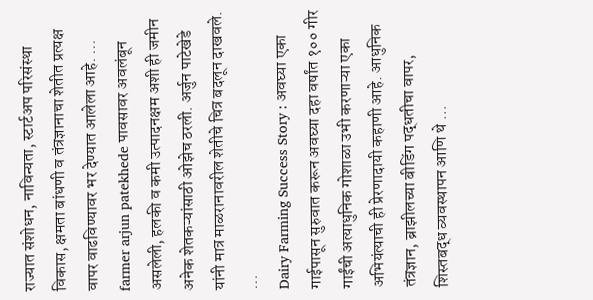राज्यात संशोधन, नाविन्यता, स्टार्टअप परिसंस्था विकास, क्षमता बांधणी व तंत्रज्ञानाचा शेतीत प्रत्यक्ष वापर वाढविण्यावर भर देण्यात आलेला आहे. ...
farmer arjun patekhede पावसावर अवलंबून असलेली, हलकी व कमी उत्पादनक्षम अशी ही जमीन अनेक शेतकऱ्यांसाठी ओझेच ठरली. अर्जुन पाटेखेडे यांनी मात्र माळरानावरील शेतीचे चित्र बदलून दाखवले. ...
Dairy Farming Success Story : अवघ्या एका गाईपासून सुरुवात करून अवघ्या दहा वर्षांत १०० गीर गाईंची अत्याधुनिक गोशाळा उभी करणाऱ्या एका अभियंत्याची ही प्रेरणादायी कहाणी आहे. आधुनिक तंत्रज्ञान, ब्राझीलच्या बीडिंग पद्धतीचा वापर, शिस्तबद्ध व्यवस्थापन आणि थे ...